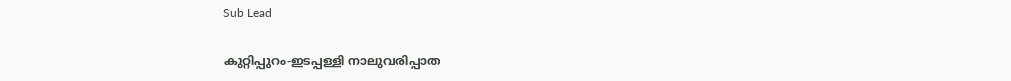Sub Lead

കുറ്റിപ്പുറം-ഇടപ്പള്ളി നാലുവരിപ്പാത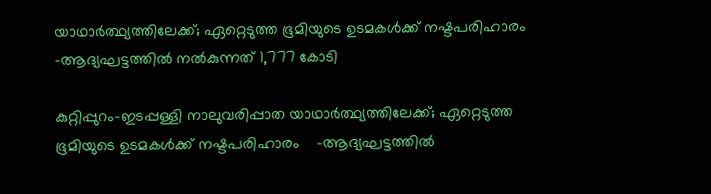യാഥാര്‍ത്ഥ്യത്തിലേക്ക്; ഏറ്റെടുത്ത ഭൂമിയുടെ ഉടമകള്‍ക്ക് നഷ്ടപരിഹാരം -ആദ്യഘട്ടത്തില്‍ നല്‍കുന്നത് 1,777 കോടി

കുറ്റിപ്പുറം-ഇടപ്പള്ളി നാലുവരിപ്പാത യാഥാര്‍ത്ഥ്യത്തിലേക്ക്; ഏറ്റെടുത്ത ഭൂമിയുടെ ഉടമകള്‍ക്ക് നഷ്ടപരിഹാരം    -ആദ്യഘട്ടത്തില്‍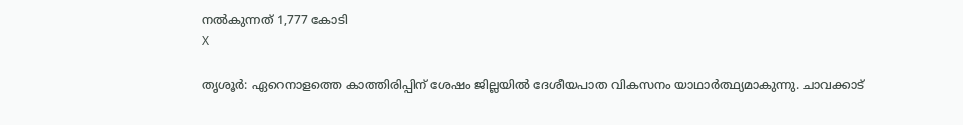നല്‍കുന്നത് 1,777 കോടി
X

തൃശൂര്‍: ഏറെനാളത്തെ കാത്തിരിപ്പിന് ശേഷം ജില്ലയില്‍ ദേശീയപാത വികസനം യാഥാര്‍ത്ഥ്യമാകുന്നു. ചാവക്കാട്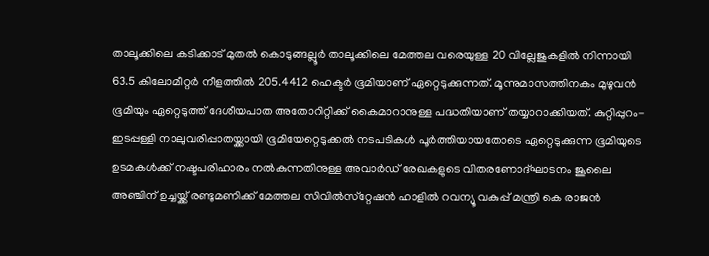താലൂക്കിലെ കടിക്കാട് മുതല്‍ കൊടുങ്ങല്ലൂര്‍ താലൂക്കിലെ മേത്തല വരെയുള്ള 20 വില്ലേജുകളില്‍ നിന്നായി 63.5 കിലോമീറ്റര്‍ നീളത്തില്‍ 205.4412 ഹെക്ടര്‍ ഭൂമിയാണ് ഏറ്റെടുക്കുന്നത്. മൂന്നുമാസത്തിനകം മുഴുവന്‍ ഭൂമിയും ഏറ്റെടുത്ത് ദേശീയപാത അതോറിറ്റിക്ക് കൈമാറാനുള്ള പദ്ധതിയാണ് തയ്യാറാക്കിയത്. കുറ്റിപ്പുറം-ഇടപ്പള്ളി നാലുവരിപ്പാതയ്ക്കായി ഭൂമിയേറ്റെടുക്കല്‍ നടപടികള്‍ പൂര്‍ത്തിയായതോടെ ഏറ്റെടുക്കുന്ന ഭൂമിയുടെ ഉടമകള്‍ക്ക് നഷ്ടപരിഹാരം നല്‍കുന്നതിനുള്ള അവാര്‍ഡ് രേഖകളുടെ വിതരണോദ്ഘാടനം ജൂലൈ അഞ്ചിന് ഉച്ചയ്ക്ക് രണ്ടുമണിക്ക് മേത്തല സിവില്‍സ്‌റ്റേഷന്‍ ഹാളില്‍ റവന്യൂ വകുപ്പ് മന്ത്രി കെ രാജന്‍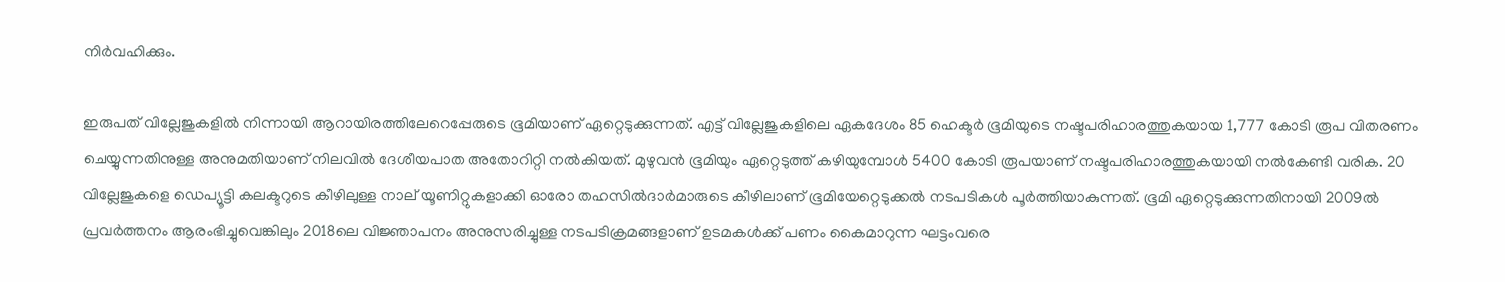നിര്‍വഹിക്കും.

ഇരുപത് വില്ലേജുകളില്‍ നിന്നായി ആറായിരത്തിലേറെപ്പേരുടെ ഭൂമിയാണ് ഏറ്റെടുക്കുന്നത്. എട്ട് വില്ലേജുകളിലെ ഏകദേശം 85 ഹെക്ടര്‍ ഭൂമിയുടെ നഷ്ടപരിഹാരത്തുകയായ 1,777 കോടി രൂപ വിതരണം ചെയ്യുന്നതിനുള്ള അനുമതിയാണ് നിലവില്‍ ദേശീയപാത അതോറിറ്റി നല്‍കിയത്. മുഴുവന്‍ ഭൂമിയും ഏറ്റെടുത്ത് കഴിയുമ്പോള്‍ 5400 കോടി രൂപയാണ് നഷ്ടപരിഹാരത്തുകയായി നല്‍കേണ്ടി വരിക. 20 വില്ലേജുകളെ ഡെപ്യൂട്ടി കലക്ടറുടെ കീഴിലുള്ള നാല് യൂണിറ്റുകളാക്കി ഓരോ തഹസില്‍ദാര്‍മാരുടെ കീഴിലാണ് ഭൂമിയേറ്റെടുക്കല്‍ നടപടികള്‍ പൂര്‍ത്തിയാകുന്നത്. ഭൂമി ഏറ്റെടുക്കുന്നതിനായി 2009ല്‍ പ്രവര്‍ത്തനം ആരംഭിച്ചുവെങ്കിലും 2018ലെ വിജ്ഞാപനം അനുസരിച്ചുള്ള നടപടിക്രമങ്ങളാണ് ഉടമകള്‍ക്ക് പണം കൈമാറുന്ന ഘട്ടംവരെ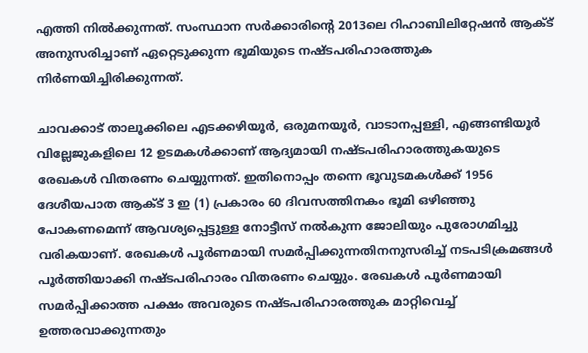എത്തി നില്‍ക്കുന്നത്. സംസ്ഥാന സര്‍ക്കാരിന്റെ 2013ലെ റിഹാബിലിറ്റേഷന്‍ ആക്ട് അനുസരിച്ചാണ് ഏറ്റെടുക്കുന്ന ഭൂമിയുടെ നഷ്ടപരിഹാരത്തുക നിര്‍ണയിച്ചിരിക്കുന്നത്.

ചാവക്കാട് താലൂക്കിലെ എടക്കഴിയൂര്‍, ഒരുമനയൂര്‍, വാടാനപ്പള്ളി, എങ്ങണ്ടിയൂര്‍ വില്ലേജുകളിലെ 12 ഉടമകള്‍ക്കാണ് ആദ്യമായി നഷ്ടപരിഹാരത്തുകയുടെ രേഖകള്‍ വിതരണം ചെയ്യുന്നത്. ഇതിനൊപ്പം തന്നെ ഭൂവുടമകള്‍ക്ക് 1956 ദേശീയപാത ആക്ട് 3 ഇ (1) പ്രകാരം 60 ദിവസത്തിനകം ഭൂമി ഒഴിഞ്ഞു പോകണമെന്ന് ആവശ്യപ്പെട്ടുള്ള നോട്ടീസ് നല്‍കുന്ന ജോലിയും പുരോഗമിച്ചു വരികയാണ്. രേഖകള്‍ പൂര്‍ണമായി സമര്‍പ്പിക്കുന്നതിനനുസരിച്ച് നടപടിക്രമങ്ങള്‍ പൂര്‍ത്തിയാക്കി നഷ്ടപരിഹാരം വിതരണം ചെയ്യും. രേഖകള്‍ പൂര്‍ണമായി സമര്‍പ്പിക്കാത്ത പക്ഷം അവരുടെ നഷ്ടപരിഹാരത്തുക മാറ്റിവെച്ച് ഉത്തരവാക്കുന്നതും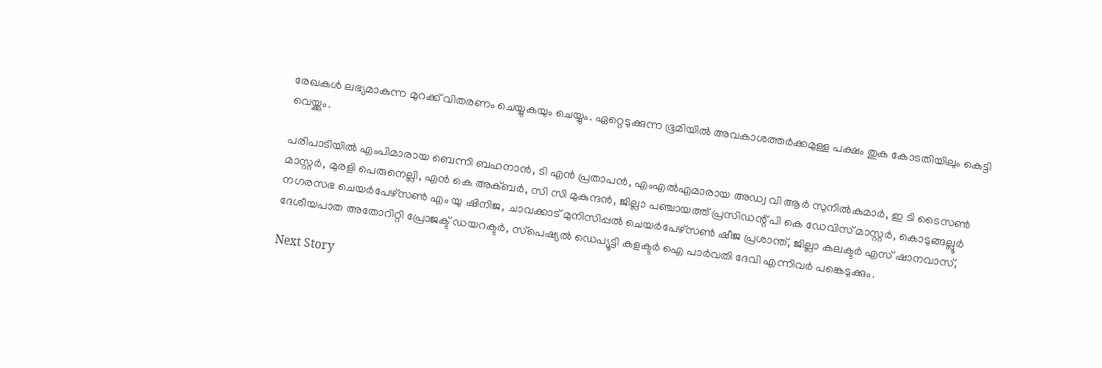രേഖകള്‍ ലഭ്യമാകുന്ന മുറക്ക് വിതരണം ചെയ്യുകയും ചെയ്യും. ഏറ്റെടുക്കുന്ന ഭൂമിയില്‍ അവകാശത്തര്‍ക്കമുള്ള പക്ഷം തുക കോടതിയിലും കെട്ടി വെയ്ക്കും.

പരിപാടിയില്‍ എംപിമാരായ ബെന്നി ബഹനാന്‍, ടി എന്‍ പ്രതാപന്‍, എംഎല്‍എമാരായ അഡ്വ വി ആര്‍ സുനില്‍കുമാര്‍, ഇ ടി ടൈസണ്‍ മാസ്റ്റര്‍, മുരളി പെരുനെല്ലി, എന്‍ കെ അക്ബര്‍, സി സി മുകുന്ദന്‍, ജില്ലാ പഞ്ചായത്ത് പ്രസിഡന്റ് പി കെ ഡേവിസ് മാസ്റ്റര്‍, കൊടുങ്ങല്ലൂര്‍ നഗരസഭ ചെയര്‍പേഴ്‌സണ്‍ എം യു ഷിനിജ, ചാവക്കാട് മുനിസിപ്പല്‍ ചെയര്‍പേഴ്‌സണ്‍ ഷീജ പ്രശാന്ത്, ജില്ലാ കലക്ടര്‍ എസ് ഷാനവാസ്, ദേശീയപാത അതോറിറ്റി പ്രോജക്ട് ഡയറക്ടര്‍, സ്‌പെഷ്യല്‍ ഡെപ്യൂട്ടി കളക്ടര്‍ ഐ പാര്‍വതി ദേവി എന്നിവര്‍ പങ്കെടുക്കും.

Next Story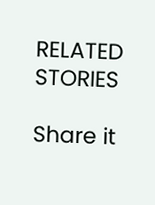RELATED STORIES

Share it